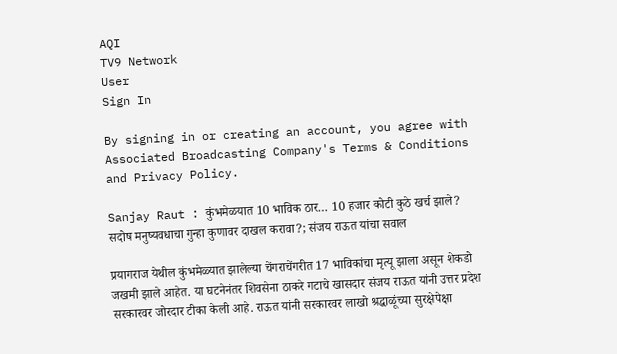AQI
TV9 Network
User
Sign In

By signing in or creating an account, you agree with Associated Broadcasting Company's Terms & Conditions and Privacy Policy.

Sanjay Raut : कुंभमेळयात 10 भाविक ठार… 10 हजार कोटी कुठे खर्च झाले? सदोष मनुष्यवधाचा गुन्हा कुणावर दाखल करावा?; संजय राऊत यांचा सवाल

प्रयागराज येथील कुंभमेळ्यात झालेल्या चेंगराचेंगरीत 17 भाविकांचा मृत्यू झाला असून शेकडो जखमी झाले आहेत. या घटनेनंतर शिवसेना ठाकरे गटाचे खासदार संजय राऊत यांनी उत्तर प्रदेश सरकारवर जोरदार टीका केली आहे. राऊत यांनी सरकारवर लाखो श्रद्धाळूंच्या सुरक्षेपेक्षा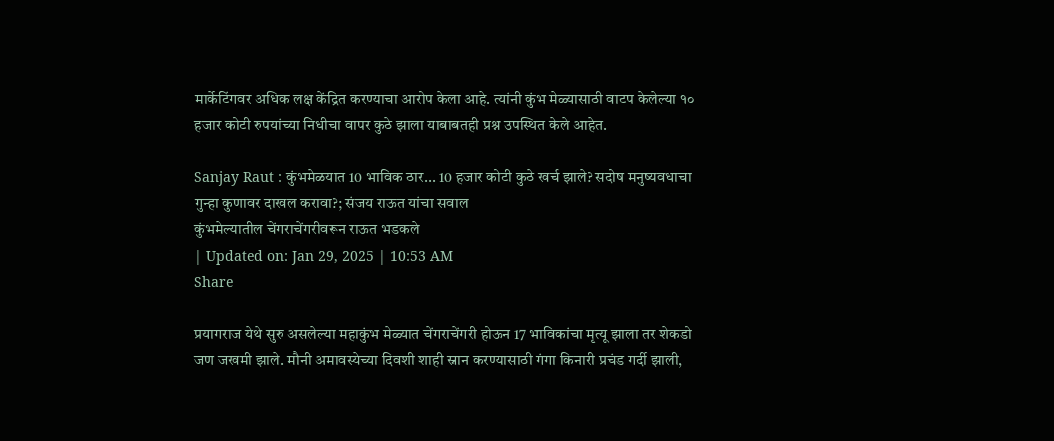मार्केटिंगवर अधिक लक्ष केंद्रित करण्याचा आरोप केला आहे. त्यांनी कुंभ मेळ्यासाठी वाटप केलेल्या १० हजार कोटी रुपयांच्या निधीचा वापर कुठे झाला याबाबतही प्रश्न उपस्थित केले आहेत.

Sanjay Raut : कुंभमेळयात 10 भाविक ठार... 10 हजार कोटी कुठे खर्च झाले? सदोष मनुष्यवधाचा गुन्हा कुणावर दाखल करावा?; संजय राऊत यांचा सवाल
कुंभमेल्यातील चेंगराचेंगरीवरून राऊत भडकले
| Updated on: Jan 29, 2025 | 10:53 AM
Share

प्रयागराज येथे सुरु असलेल्या महाकुंभ मेळ्यात चेंगराचेंगरी होऊन 17 भाविकांचा मृत्यू झाला तर शेकडो जण जखमी झाले. मौनी अमावस्येच्या दिवशी शाही स्नान करण्यासाठी गंगा किनारी प्रचंड गर्दी झाली,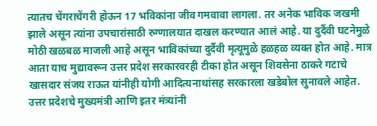त्यातच चेंगराचेंगरी होऊन 17 भविकांना जीव गमवावा लागला. तर अनेक भाविक जखमी झाले असून त्यांना उपचारांसाठी रुग्णालयात दाखल करण्यात आलं आहे. या दुर्दैवी घटनेमुळे मोठी खळबळ माजली आहे असून भाविकांच्या दुर्दैवी मृत्यूमुळे हळहळ व्यक्त होत आहे. मात्र आता याच मुद्यावरून उत्तर प्रदेश सरकारवरही टीका होत असून शिवसेना ठाकरे गटाचे खासदार संजय राऊत यांनीही योगी आदित्यनाथांसह सरकारला खडेबोल सुनावले आहेत. उत्तर प्रदेशचे मुख्यमंत्री आणि इतर मंत्र्यांनी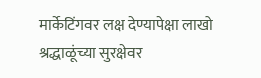मार्केटिंगवर लक्ष देण्यापेक्षा लाखो श्रद्धाळूंच्या सुरक्षेवर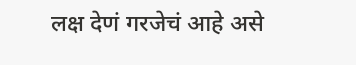लक्ष देणं गरजेचं आहे असे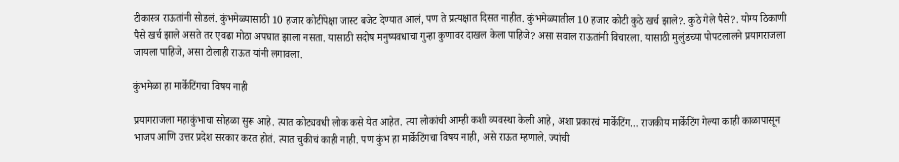टीकास्त्र राऊतांनी सोडलं. कुंभमेळ्यासाठी 10 हजार कोटींपेक्षा जास्ट बजेट देण्यात आलं, पण ते प्रत्यक्षात दिसत नाहीत. कुंभमेळ्यातील 10 हजार कोटी कुठे खर्च झाले?. कुठे गेले पैसे?. योग्य ठिकाणी पैसे खर्च झाले असते तर एवढा मोठा अपघात झाला नसता. यासाठी सदोष मनुष्यवधाचा गुन्हा कुणावर दाखल केला पाहिजे? असा सवाल राऊतांनी विचारला. यासाठी मुलुंडच्या पोपटलालने प्रयागराजला जायला पाहिजे, असा टोलाही राऊत यांनी लगावला.

कुंभमेळा हा मार्केटिंगचा विषय नाही

प्रयागराजला महाकुंभाचा सोहळा सुरू आहे. त्यात कोट्यवधी लोक कसे येत आहेत. त्या लोकांची आम्ही कशी व्यवस्था केली आहे, अशा प्रकारचं मार्केटिंग… राजकीय मार्केटिंग गेल्या काही काळापासून भाजप आणि उत्तर प्रदेश सरकार करत होतं. त्यात चुकीचं काही नाही. पण कुंभ हा मार्केटिंगचा विषय नाही, असे राऊत म्हणाले. ज्यांची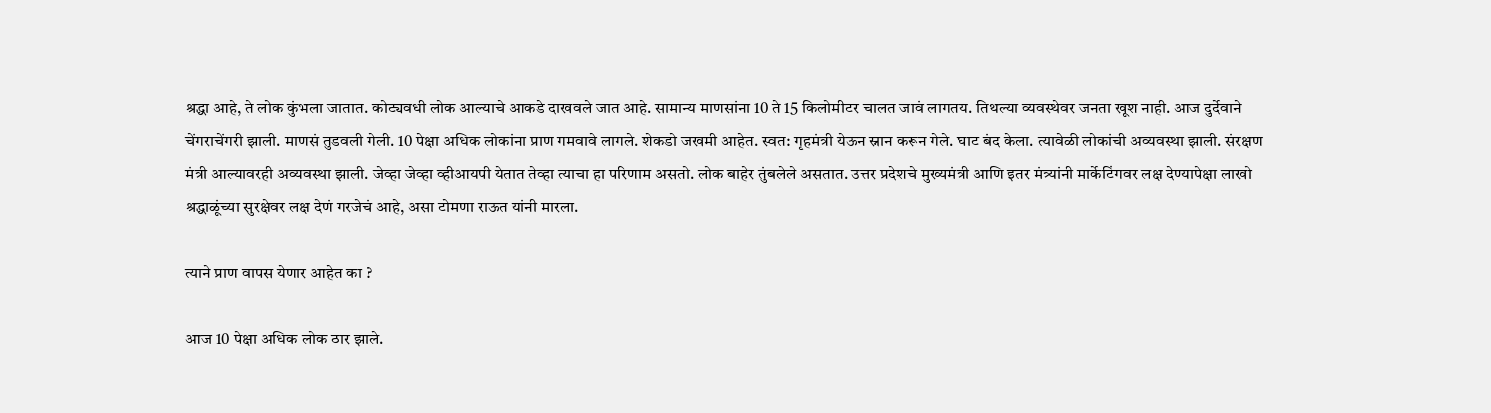श्रद्धा आहे, ते लोक कुंभला जातात. कोट्यवधी लोक आल्याचे आकडे दाखवले जात आहे. सामान्य माणसांना 10 ते 15 किलोमीटर चालत जावं लागतय. तिथल्या व्यवस्थेवर जनता खूश नाही. आज दुर्देवाने चेंगराचेंगरी झाली. माणसं तुडवली गेली. 10 पेक्षा अधिक लोकांना प्राण गमवावे लागले. शेकडो जखमी आहेत. स्वत: गृहमंत्री येऊन स्नान करून गेले. घाट बंद केला. त्यावेळी लोकांची अव्यवस्था झाली. संरक्षण मंत्री आल्यावरही अव्यवस्था झाली. जेव्हा जेव्हा व्हीआयपी येतात तेव्हा त्याचा हा परिणाम असतो. लोक बाहेर तुंबलेले असतात. उत्तर प्रदेशचे मुख्यमंत्री आणि इतर मंत्र्यांनी मार्केटिंगवर लक्ष देण्यापेक्षा लाखो श्रद्धाळूंच्या सुरक्षेवर लक्ष देणं गरजेचं आहे, असा टोमणा राऊत यांनी मारला.

त्याने प्राण वापस येणार आहेत का ?

आज 10 पेक्षा अधिक लोक ठार झाले.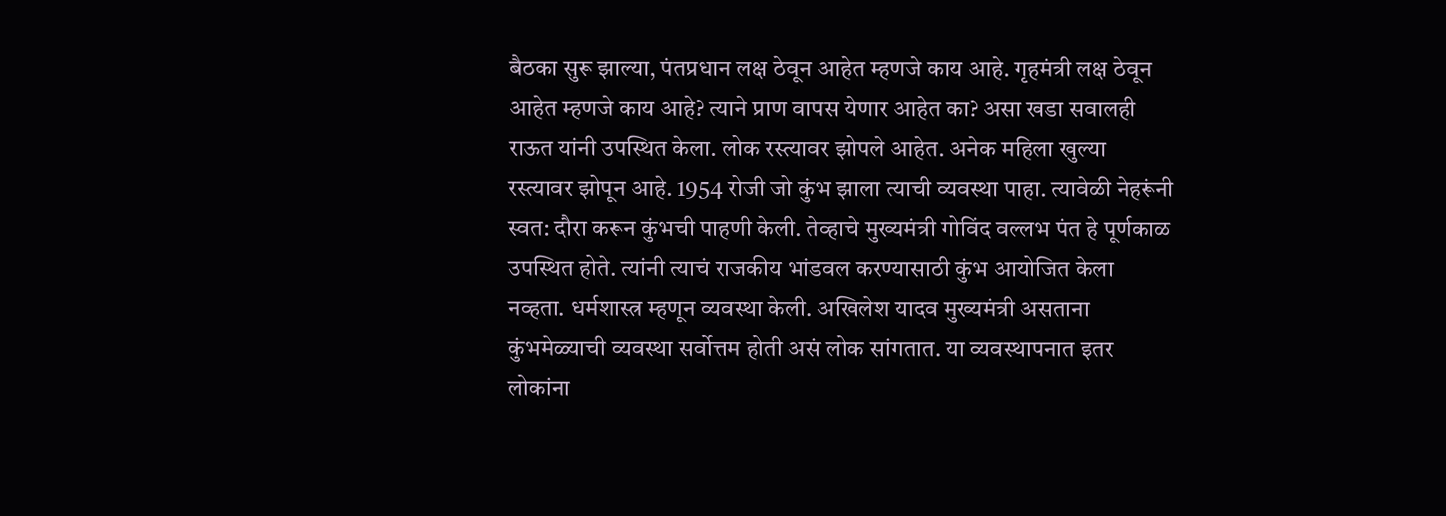बैठका सुरू झाल्या, पंतप्रधान लक्ष ठेवून आहेत म्हणजे काय आहे. गृहमंत्री लक्ष ठेवून आहेत म्हणजे काय आहे? त्याने प्राण वापस येणार आहेत का? असा खडा सवालही राऊत यांनी उपस्थित केला. लोक रस्त्यावर झोपले आहेत. अनेक महिला खुल्या रस्त्यावर झोपून आहे. 1954 रोजी जो कुंभ झाला त्याची व्यवस्था पाहा. त्यावेळी नेहरूंनी स्वत: दौरा करून कुंभची पाहणी केली. तेव्हाचे मुख्यमंत्री गोविंद वल्लभ पंत हे पूर्णकाळ उपस्थित होते. त्यांनी त्याचं राजकीय भांडवल करण्यासाठी कुंभ आयोजित केला नव्हता. धर्मशास्त्र म्हणून व्यवस्था केली. अखिलेश यादव मुख्यमंत्री असताना कुंभमेळ्याची व्यवस्था सर्वोत्तम होती असं लोक सांगतात. या व्यवस्थापनात इतर लोकांना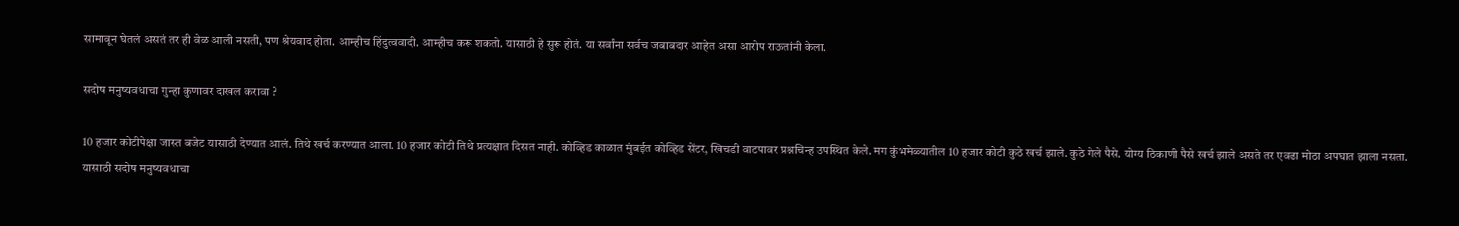सामावून घेतलं असतं तर ही वेळ आली नसती, पण श्रेयवाद होता. आम्हीच हिंदुत्ववादी. आम्हीच करू शकतो. यासाठी हे सुरू होतं. या सर्वांना सर्वच जबाबदार आहेत असा आरोप राऊतांनी केला.

सदोष मनुष्यवधाचा गुन्हा कुणावर दाखल करावा ?

10 हजार कोटीपेक्षा जास्त बजेट यासाठी देण्यात आलं. तिथे खर्च करण्यात आला. 10 हजार कोटी तिथे प्रत्यक्षात दिसत नाही. कोव्हिड काळात मुंबईत कोव्हिड सेंटर, खिचडी वाटपावर प्रश्नचिन्ह उपस्थित केले. मग कुंभमेळ्यातील 10 हजार कोटी कुठे खर्च झाले. कुठे गेले पैसे. योग्य ठिकाणी पैसे खर्च झाले असते तर एवढा मोठा अपघात झाला नसता. यासाठी सदोष मनुष्यवधाचा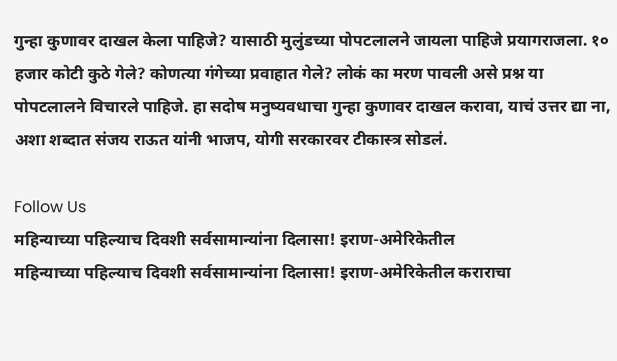गुन्हा कुणावर दाखल केला पाहिजे? यासाठी मुलुंडच्या पोपटलालने जायला पाहिजे प्रयागराजला. १० हजार कोटी कुठे गेले? कोणत्या गंगेच्या प्रवाहात गेले? लोकं का मरण पावली असे प्रश्न या पोपटलालने विचारले पाहिजे. हा सदोष मनुष्यवधाचा गुन्हा कुणावर दाखल करावा, याचं उत्तर द्या ना, अशा शब्दात संजय राऊत यांनी भाजप, योगी सरकारवर टीकास्त्र सोडलं.

Follow Us
महिन्याच्या पहिल्याच दिवशी सर्वसामान्यांना दिलासा! इराण-अमेरिकेतील
महिन्याच्या पहिल्याच दिवशी सर्वसामान्यांना दिलासा! इराण-अमेरिकेतील कराराचा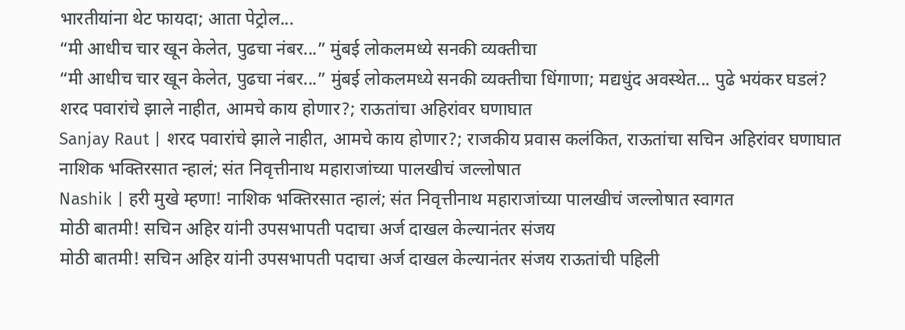भारतीयांना थेट फायदा; आता पेट्रोल...
“मी आधीच चार खून केलेत, पुढचा नंबर...” मुंबई लोकलमध्ये सनकी व्यक्तीचा
“मी आधीच चार खून केलेत, पुढचा नंबर...” मुंबई लोकलमध्ये सनकी व्यक्तीचा धिंगाणा; मद्यधुंद अवस्थेत... पुढे भयंकर घडलं?
शरद पवारांचे झाले नाहीत, आमचे काय होणार?; राऊतांचा अहिरांवर घणाघात
Sanjay Raut | शरद पवारांचे झाले नाहीत, आमचे काय होणार?; राजकीय प्रवास कलंकित, राऊतांचा सचिन अहिरांवर घणाघात
नाशिक भक्तिरसात न्हालं; संत निवृत्तीनाथ महाराजांच्या पालखीचं जल्लोषात
Nashik | हरी मुखे म्हणा! नाशिक भक्तिरसात न्हालं; संत निवृत्तीनाथ महाराजांच्या पालखीचं जल्लोषात स्वागत
मोठी बातमी! सचिन अहिर यांनी उपसभापती पदाचा अर्ज दाखल केल्यानंतर संजय
मोठी बातमी! सचिन अहिर यांनी उपसभापती पदाचा अर्ज दाखल केल्यानंतर संजय राऊतांची पहिली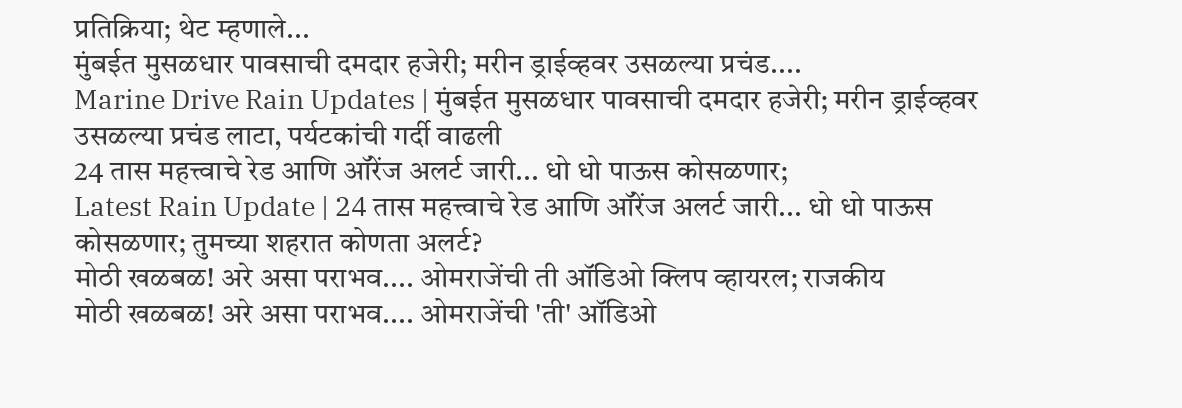प्रतिक्रिया; थेट म्हणाले...
मुंबईत मुसळधार पावसाची दमदार हजेरी; मरीन ड्राईव्हवर उसळल्या प्रचंड....
Marine Drive Rain Updates | मुंबईत मुसळधार पावसाची दमदार हजेरी; मरीन ड्राईव्हवर उसळल्या प्रचंड लाटा, पर्यटकांची गर्दी वाढली
24 तास महत्त्वाचे रेड आणि ऑरेंज अलर्ट जारी... धो धो पाऊस कोसळणार;
Latest Rain Update | 24 तास महत्त्वाचे रेड आणि ऑरेंज अलर्ट जारी... धो धो पाऊस कोसळणार; तुमच्या शहरात कोणता अलर्ट?
मोठी खळबळ! अरे असा पराभव.... ओमराजेंची ती ऑडिओ क्लिप व्हायरल; राजकीय
मोठी खळबळ! अरे असा पराभव.... ओमराजेंची 'ती' ऑडिओ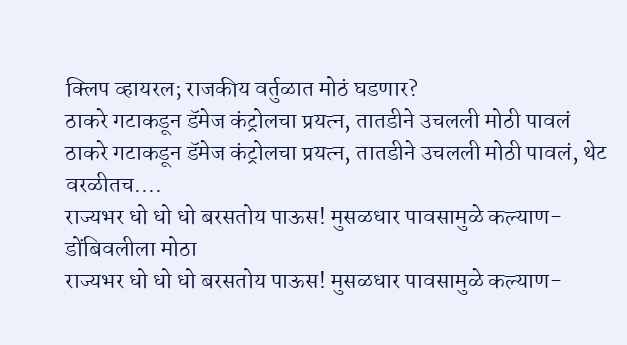क्लिप व्हायरल; राजकीय वर्तुळात मोठं घडणार?
ठाकरे गटाकडून डॅमेज कंट्रोलचा प्रयत्न, तातडीने उचलली मोठी पावलं
ठाकरे गटाकडून डॅमेज कंट्रोलचा प्रयत्न, तातडीने उचलली मोठी पावलं, थेट वरळीतच....
राज्यभर धो धो धो बरसतोय पाऊस! मुसळधार पावसामुळे कल्याण-डोंबिवलीला मोठा
राज्यभर धो धो धो बरसतोय पाऊस! मुसळधार पावसामुळे कल्याण-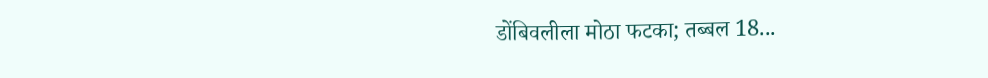डोंबिवलीला मोठा फटका; तब्बल 18...